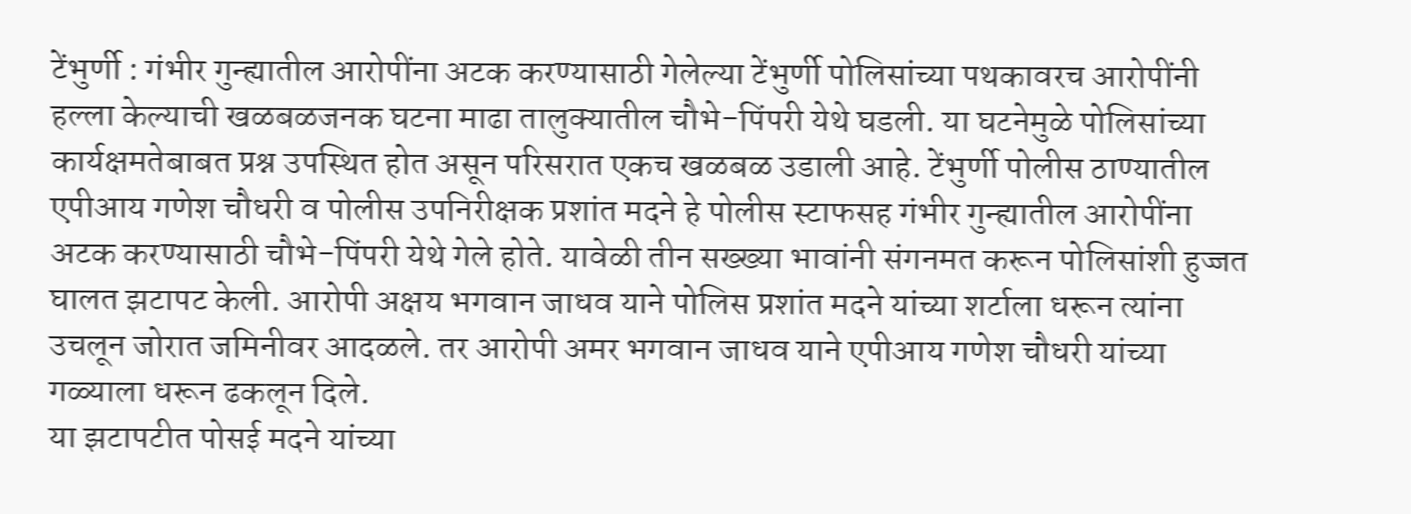टेंभुर्णी : गंभीर गुन्ह्यातील आरोपींना अटक करण्यासाठी गेलेल्या टेंभुर्णी पोलिसांच्या पथकावरच आरोपींनी हल्ला केल्याची खळबळजनक घटना माढा तालुक्यातील चौभे-पिंपरी येथे घडली. या घटनेमुळे पोलिसांच्या कार्यक्षमतेबाबत प्रश्न उपस्थित होत असून परिसरात एकच खळबळ उडाली आहे. टेंभुर्णी पोलीस ठाण्यातील एपीआय गणेश चौधरी व पोलीस उपनिरीक्षक प्रशांत मदने हे पोलीस स्टाफसह गंभीर गुन्ह्यातील आरोपींना अटक करण्यासाठी चौभे-पिंपरी येथे गेले होते. यावेळी तीन सख्ख्या भावांनी संगनमत करून पोलिसांशी हुज्जत घालत झटापट केली. आरोपी अक्षय भगवान जाधव याने पोलिस प्रशांत मदने यांच्या शर्टाला धरून त्यांना उचलून जोरात जमिनीवर आदळले. तर आरोपी अमर भगवान जाधव याने एपीआय गणेश चौधरी यांच्या गळ्याला धरून ढकलून दिले.
या झटापटीत पोसई मदने यांच्या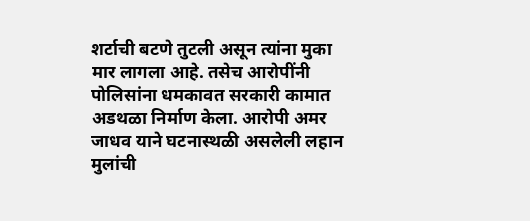शर्टाची बटणे तुटली असून त्यांना मुका मार लागला आहे. तसेच आरोपींनी पोलिसांना धमकावत सरकारी कामात अडथळा निर्माण केला. आरोपी अमर जाधव याने घटनास्थळी असलेली लहान मुलांची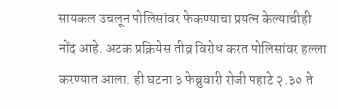सायकल उचलून पोलिसांवर फेकण्याचा प्रयत्न केल्याचीही नोंद आहे. अटक प्रक्रियेस तीव्र विरोध करत पोलिसांवर हल्ला करण्यात आला. ही घटना ३ फेब्रुवारी रोजी पहाटे २.३० ते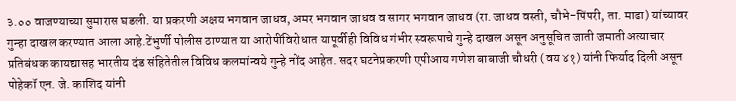३.०० वाजण्याच्या सुमारास घडली. या प्रकरणी अक्षय भगवान जाधव, अमर भगवान जाधव व सागर भगवान जाधव (रा. जाधव वस्ती, चौभे-पिंपरी, ता. माढा) यांच्यावर गुन्हा दाखल करण्यात आला आहे.टेंभुर्णी पोलीस ठाण्यात या आरोपींविरोधात यापूर्वीही विविध गंभीर स्वरूपाचे गुन्हे दाखल असून अनुसूचित जाती जमाती अत्याचार प्रतिबंधक कायद्यासह भारतीय दंड संहितेतील विविध कलमांन्वये गुन्हे नोंद आहेत. सदर घटनेप्रकरणी एपीआय गणेश बाबाजी चौधरी (वय ४१) यांनी फिर्याद दिली असून पोहेकॉ एन. जे. काशिद यांनी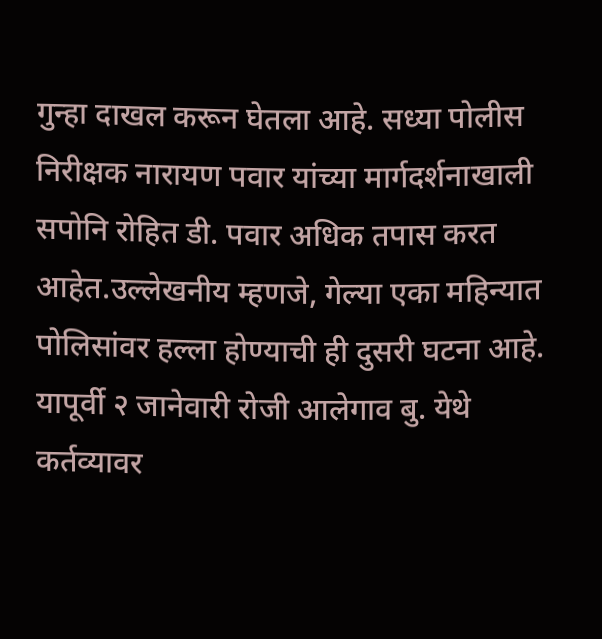गुन्हा दाखल करून घेतला आहे. सध्या पोलीस निरीक्षक नारायण पवार यांच्या मार्गदर्शनाखाली सपोनि रोहित डी. पवार अधिक तपास करत आहेत.उल्लेखनीय म्हणजे, गेल्या एका महिन्यात पोलिसांवर हल्ला होण्याची ही दुसरी घटना आहे. यापूर्वी २ जानेवारी रोजी आलेगाव बु. येथे कर्तव्यावर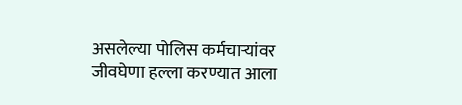असलेल्या पोलिस कर्मचाऱ्यांवर जीवघेणा हल्ला करण्यात आला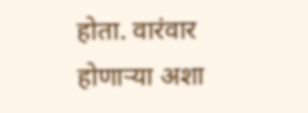होता. वारंवार होणाऱ्या अशा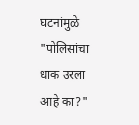घटनांमुळे "पोलिसांचा धाक उरला आहे का?"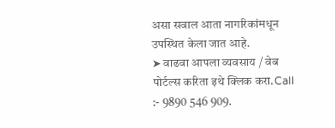असा सवाल आता नागरिकांमधून उपस्थित केला जात आहे.
➤ वाढवा आपला व्यवसाय / वेब पोर्टल्स करिता इथे क्लिक करा.Call :- 9890 546 909.